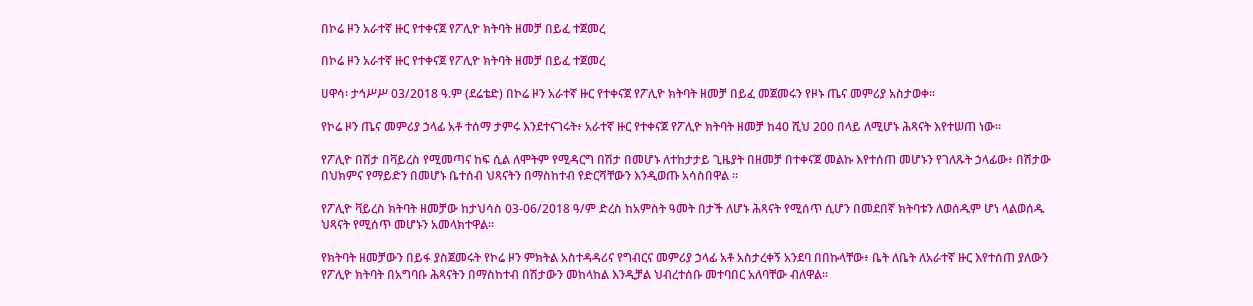በኮሬ ዞን አራተኛ ዙር የተቀናጀ የፖሊዮ ክትባት ዘመቻ በይፈ ተጀመረ

በኮሬ ዞን አራተኛ ዙር የተቀናጀ የፖሊዮ ክትባት ዘመቻ በይፈ ተጀመረ

ሀዋሳ፡ ታኅሥሥ 03/2018 ዓ.ም (ደሬቴድ) በኮሬ ዞን አራተኛ ዙር የተቀናጀ የፖሊዮ ክትባት ዘመቻ በይፈ መጀመሩን የዞኑ ጤና መምሪያ አስታወቀ፡፡

የኮሬ ዞን ጤና መምሪያ ኃላፊ አቶ ተሰማ ታምሩ እንደተናገሩት፥ አራተኛ ዙር የተቀናጀ የፖሊዮ ክትባት ዘመቻ ከ40 ሺህ 200 በላይ ለሚሆኑ ሕጻናት እየተሠጠ ነው።

የፖሊዮ በሽታ በቫይረስ የሚመጣና ከፍ ሲል ለሞትም የሚዳርግ በሽታ በመሆኑ ለተከታታይ ጊዜያት በዘመቻ በተቀናጀ መልኩ እየተሰጠ መሆኑን የገለጹት ኃላፊው፥ በሽታው በህክምና የማይድን በመሆኑ ቤተሰብ ህጻናትን በማስከተብ የድርሻቸውን እንዲወጡ አሳስበዋል ።

የፖሊዮ ቫይረስ ክትባት ዘመቻው ከታህሳስ 03-06/2018 ዓ/ም ድረስ ከአምስት ዓመት በታች ለሆኑ ሕጻናት የሚሰጥ ሲሆን በመደበኛ ክትባቱን ለወሰዱም ሆነ ላልወሰዱ ህጻናት የሚሰጥ መሆኑን አመላክተዋል።

የክትባት ዘመቻውን በይፋ ያስጀመሩት የኮሬ ዞን ምክትል አስተዳዳሪና የግብርና መምሪያ ኃላፊ አቶ አስታረቀኝ አንደባ በበኩላቸው፥ ቤት ለቤት ለአራተኛ ዙር እየተሰጠ ያለውን የፖሊዮ ክትባት በአግባቡ ሕጻናትን በማስከተብ በሽታውን መከላከል እንዲቻል ህብረተሰቡ መተባበር አለባቸው ብለዋል።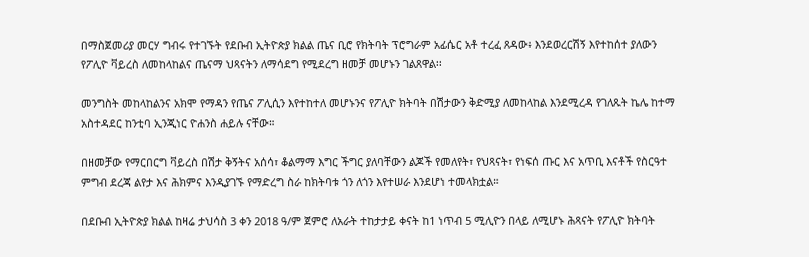በማስጀመሪያ መርሃ ግብሩ የተገኙት የደቡብ ኢትዮጵያ ክልል ጤና ቢሮ የክትባት ፕሮግራም አፊሴር አቶ ተረፈ ጸዳው፥ እንደወረርሽኝ እየተከሰተ ያለውን የፖሊዮ ቫይረስ ለመከላከልና ጤናማ ህጻናትን ለማሳደግ የሚደረግ ዘመቻ መሆኑን ገልጸዋል፡፡

መንግስት መከላከልንና አክሞ የማዳን የጤና ፖሊሲን እየተከተለ መሆኑንና የፖሊዮ ክትባት በሽታውን ቅድሚያ ለመከላከል እንደሚረዳ የገለጹት ኬሌ ከተማ አስተዳደር ከንቲባ ኢንጂነር ዮሐንስ ሐይሉ ናቸው።

በዘመቻው የማርበርግ ቫይረስ በሽታ ቅኝትና አሰሳ፣ ቆልማማ እግር ችግር ያለባቸውን ልጆች የመለየት፣ የህጻናት፣ የነፍሰ ጡር እና አጥቢ እናቶች የስርዓተ ምግብ ደረጃ ልየታ እና ሕክምና እንዲያገኙ የማድረግ ስራ ከክትባቱ ጎን ለጎን እየተሠራ እንደሆነ ተመላክቷል።

በደቡብ ኢትዮጵያ ክልል ከዛሬ ታህሳስ 3 ቀን 2018 ዓ/ም ጀምሮ ለአራት ተከታታይ ቀናት ከ1 ነጥብ 5 ሚሊዮን በላይ ለሚሆኑ ሕጻናት የፖሊዮ ክትባት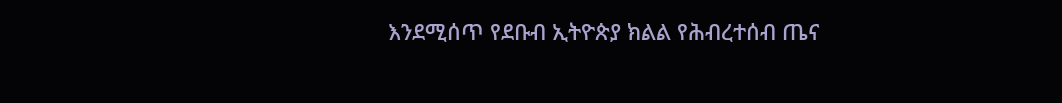እንደሚሰጥ የደቡብ ኢትዮጵያ ክልል የሕብረተሰብ ጤና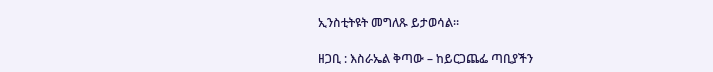ኢንስቲትዩት መግለጹ ይታወሳል።

ዘጋቢ : እስራኤል ቅጣው – ከይርጋጨፌ ጣቢያችን